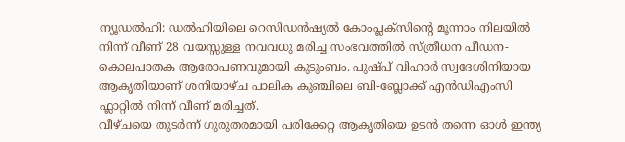ന്യൂഡൽഹി: ഡൽഹിയിലെ റെസിഡൻഷ്യൽ കോംപ്ലക്സിന്റെ മൂന്നാം നിലയിൽ നിന്ന് വീണ് 28 വയസ്സുള്ള നവവധു മരിച്ച സംഭവത്തിൽ സ്ത്രീധന പീഡന-കൊലപാതക ആരോപണവുമായി കുടുംബം. പുഷ്പ് വിഹാർ സ്വദേശിനിയായ ആകൃതിയാണ് ശനിയാഴ്ച പാലിക കുഞ്ചിലെ ബി-ബ്ലോക്ക് എൻഡിഎംസി ഫ്ലാറ്റിൽ നിന്ന് വീണ് മരിച്ചത്.
വീഴ്ചയെ തുടർന്ന് ഗുരുതരമായി പരിക്കേറ്റ ആകൃതിയെ ഉടൻ തന്നെ ഓൾ ഇന്ത്യ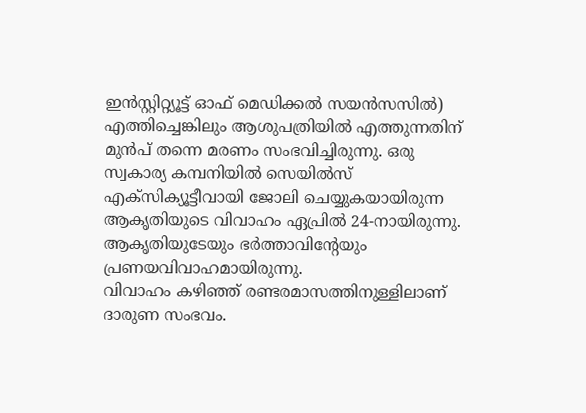ഇൻസ്റ്റിറ്റ്യൂട്ട് ഓഫ് മെഡിക്കൽ സയൻസസിൽ) എത്തിച്ചെങ്കിലും ആശുപത്രിയിൽ എത്തുന്നതിന് മുൻപ് തന്നെ മരണം സംഭവിച്ചിരുന്നു. ഒരു സ്വകാര്യ കമ്പനിയിൽ സെയിൽസ് എക്സിക്യൂട്ടീവായി ജോലി ചെയ്യുകയായിരുന്ന ആകൃതിയുടെ വിവാഹം ഏപ്രിൽ 24-നായിരുന്നു. ആകൃതിയുടേയും ഭർത്താവിന്റേയും പ്രണയവിവാഹമായിരുന്നു.
വിവാഹം കഴിഞ്ഞ് രണ്ടരമാസത്തിനുള്ളിലാണ് ദാരുണ സംഭവം.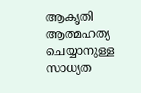ആകൃതി ആത്മഹത്യ ചെയ്യാനുള്ള സാധ്യത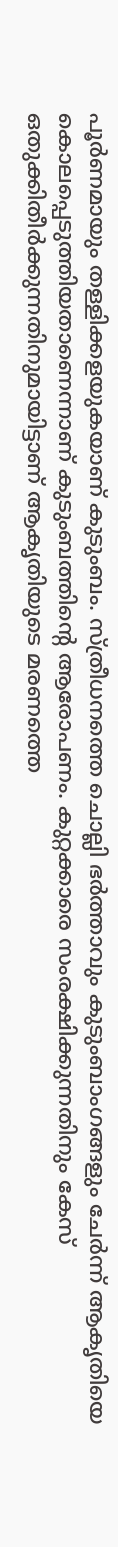പൂർണമായും തള്ളിക്കളയുകയാണ് കുടുംബം. സ്ത്രീധനത്തെ ചൊല്ലി ഭർത്താവും കുടുംബാംഗങ്ങളും ചേർന്ന് ആകൃതിയെ കൊലപ്പെടുത്തിയതാണെന്നാണ് കുടുംബത്തിന്റെ ആരോപണം. കുറ്റക്കാരെ സംരക്ഷിക്കുന്നതിനും കേസ് ഒതുക്കിതീർക്കുന്നതിനുമായിട്ടാണ് ആകൃതിയുടെ മരണത്തെ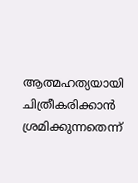ആത്മഹത്യയായി ചിത്രീകരിക്കാൻ ശ്രമിക്കുന്നതെന്ന്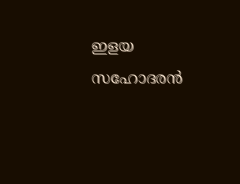ഇളയ സഹോദരൻ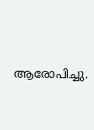ആരോപിച്ചു.